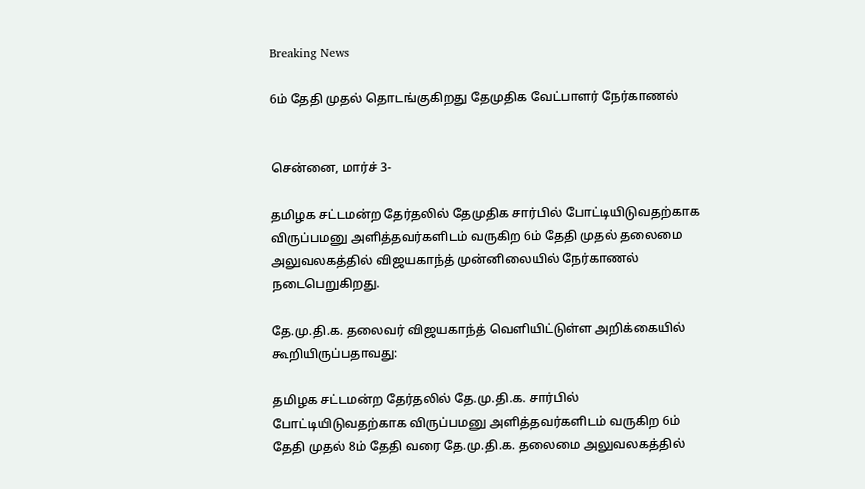Breaking News

6ம் தேதி முதல் தொடங்குகிறது தேமுதிக வேட்பாளர் நேர்காணல்


சென்னை, மார்ச் 3-

தமிழக சட்டமன்ற தேர்தலில் தேமுதிக சார்பில் போட்டியிடுவதற்காக விருப்பமனு அளித்தவர்களிடம் வருகிற 6ம் தேதி முதல் தலைமை அலுவலகத்தில் விஜயகாந்த் முன்னிலையில் நேர்காணல் நடைபெறுகிறது.

தே.மு.தி.க. தலைவர் விஜயகாந்த் வெளியிட்டுள்ள அறிக்கையில் கூறியிருப்பதாவது:

தமிழக சட்டமன்ற தேர்தலில் தே.மு.தி.க. சார்பில் போட்டியிடுவதற்காக விருப்பமனு அளித்தவர்களிடம் வருகிற 6ம் தேதி முதல் 8ம் தேதி வரை தே.மு.தி.க. தலைமை அலுவலகத்தில்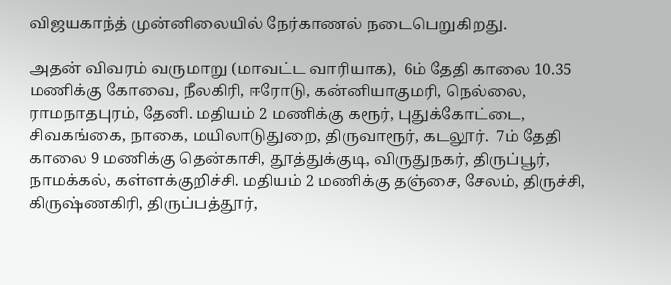விஜயகாந்த் முன்னிலையில் நேர்காணல் நடைபெறுகிறது.

அதன் விவரம் வருமாறு (மாவட்ட வாரியாக),  6ம் தேதி காலை 10.35 மணிக்கு கோவை, நீலகிரி, ஈரோடு, கன்னியாகுமரி, நெல்லை, ராமநாதபுரம், தேனி. மதியம் 2 மணிக்கு கரூர், புதுக்கோட்டை, சிவகங்கை, நாகை, மயிலாடுதுறை, திருவாரூர், கடலூர்.  7ம் தேதி காலை 9 மணிக்கு தென்காசி, தூத்துக்குடி, விருதுநகர், திருப்பூர், நாமக்கல், கள்ளக்குறிச்சி. மதியம் 2 மணிக்கு தஞ்சை, சேலம், திருச்சி, கிருஷ்ணகிரி, திருப்பத்தூர்,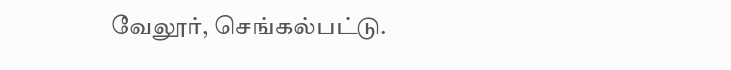வேலூர், செங்கல்பட்டு.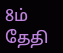8ம் தேதி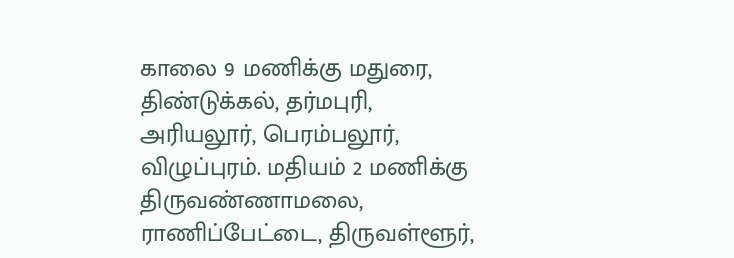காலை 9 மணிக்கு மதுரை, திண்டுக்கல், தர்மபுரி, அரியலூர், பெரம்பலூர், விழுப்புரம். மதியம் 2 மணிக்கு திருவண்ணாமலை, ராணிப்பேட்டை, திருவள்ளூர்,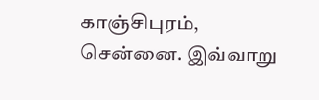காஞ்சிபுரம், சென்னை. இவ்வாறு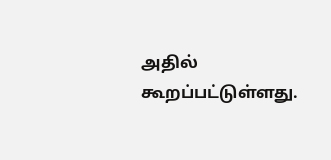அதில் கூறப்பட்டுள்ளது.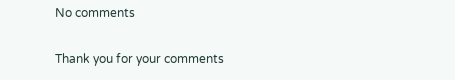No comments

Thank you for your comments